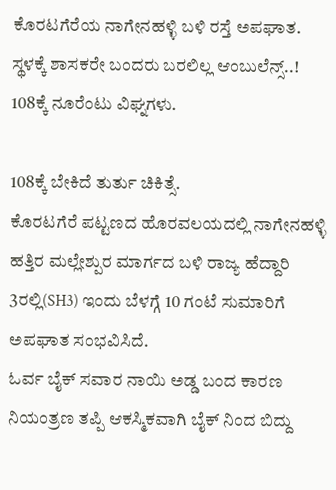ಕೊರಟಗೆರೆಯ ನಾಗೇನಹಳ್ಳಿ ಬಳಿ ರಸ್ತೆ ಅಪಘಾತ.
ಸ್ಥಳಕ್ಕೆ ಶಾಸಕರೇ ಬಂದರು ಬರಲಿಲ್ಲ ಆಂಬುಲೆನ್ಸ್..!
108ಕ್ಕೆ ನೂರೆಂಟು ವಿಘ್ನಗಳು.

108ಕ್ಕೆ ಬೇಕಿದೆ ತುರ್ತು ಚಿಕಿತ್ಸೆ.
ಕೊರಟಗೆರೆ ಪಟ್ಟಣದ ಹೊರವಲಯದಲ್ಲಿ ನಾಗೇನಹಳ್ಳಿ ಹತ್ತಿರ ಮಲ್ಲೇಶ್ಪುರ ಮಾರ್ಗದ ಬಳಿ ರಾಜ್ಯ ಹೆದ್ದಾರಿ 3ರಲ್ಲಿ(SH3) ಇಂದು ಬೆಳಗ್ಗೆ 10 ಗಂಟೆ ಸುಮಾರಿಗೆ ಅಪಘಾತ ಸಂಭವಿಸಿದೆ.
ಓರ್ವ ಬೈಕ್ ಸವಾರ ನಾಯಿ ಅಡ್ಡ ಬಂದ ಕಾರಣ ನಿಯಂತ್ರಣ ತಪ್ಪಿ ಆಕಸ್ಮಿಕವಾಗಿ ಬೈಕ್ ನಿಂದ ಬಿದ್ದು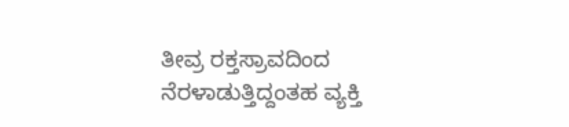ತೀವ್ರ ರಕ್ತಸ್ರಾವದಿಂದ ನೆರಳಾಡುತ್ತಿದ್ದಂತಹ ವ್ಯಕ್ತಿ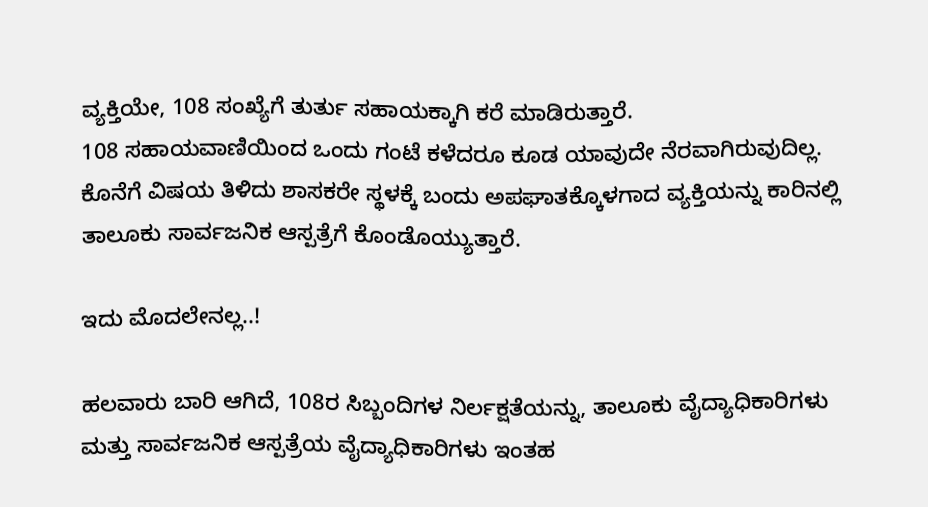ವ್ಯಕ್ತಿಯೇ, 108 ಸಂಖ್ಯೆಗೆ ತುರ್ತು ಸಹಾಯಕ್ಕಾಗಿ ಕರೆ ಮಾಡಿರುತ್ತಾರೆ.
108 ಸಹಾಯವಾಣಿಯಿಂದ ಒಂದು ಗಂಟೆ ಕಳೆದರೂ ಕೂಡ ಯಾವುದೇ ನೆರವಾಗಿರುವುದಿಲ್ಲ.
ಕೊನೆಗೆ ವಿಷಯ ತಿಳಿದು ಶಾಸಕರೇ ಸ್ಥಳಕ್ಕೆ ಬಂದು ಅಪಘಾತಕ್ಕೊಳಗಾದ ವ್ಯಕ್ತಿಯನ್ನು ಕಾರಿನಲ್ಲಿ ತಾಲೂಕು ಸಾರ್ವಜನಿಕ ಆಸ್ಪತ್ರೆಗೆ ಕೊಂಡೊಯ್ಯುತ್ತಾರೆ.

ಇದು ಮೊದಲೇನಲ್ಲ..!

ಹಲವಾರು ಬಾರಿ ಆಗಿದೆ, 108ರ ಸಿಬ್ಬಂದಿಗಳ ನಿರ್ಲಕ್ಷತೆಯನ್ನು, ತಾಲೂಕು ವೈದ್ಯಾಧಿಕಾರಿಗಳು ಮತ್ತು ಸಾರ್ವಜನಿಕ ಆಸ್ಪತ್ರೆಯ ವೈದ್ಯಾಧಿಕಾರಿಗಳು ಇಂತಹ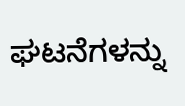ಘಟನೆಗಳನ್ನು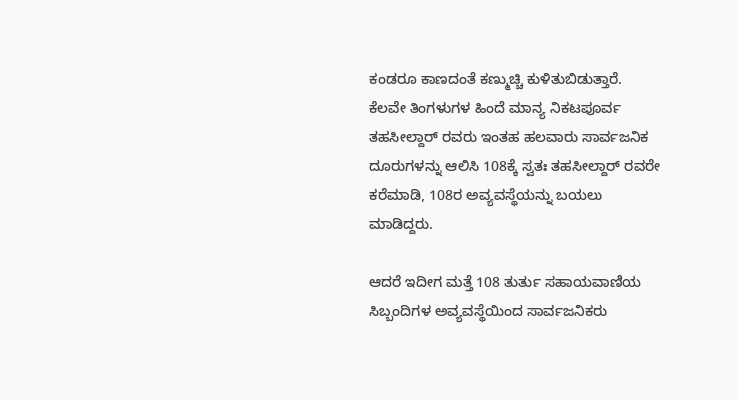ಕಂಡರೂ ಕಾಣದಂತೆ ಕಣ್ಮುಚ್ಚಿ ಕುಳಿತುಬಿಡುತ್ತಾರೆ.
ಕೆಲವೇ ತಿಂಗಳುಗಳ ಹಿಂದೆ ಮಾನ್ಯ ನಿಕಟಪೂರ್ವ ತಹಸೀಲ್ದಾರ್ ರವರು ಇಂತಹ ಹಲವಾರು ಸಾರ್ವಜನಿಕ ದೂರುಗಳನ್ನು ಆಲಿಸಿ 108ಕ್ಕೆ ಸ್ವತಃ ತಹಸೀಲ್ದಾರ್ ರವರೇ ಕರೆಮಾಡಿ, 108ರ ಅವ್ಯವಸ್ಥೆಯನ್ನು ಬಯಲು ಮಾಡಿದ್ದರು.

ಆದರೆ ಇದೀಗ ಮತ್ತೆ 108 ತುರ್ತು ಸಹಾಯವಾಣಿಯ ಸಿಬ್ಬಂದಿಗಳ ಅವ್ಯವಸ್ಥೆಯಿಂದ ಸಾರ್ವಜನಿಕರು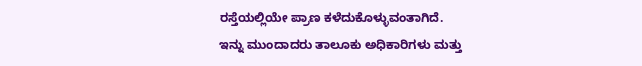ರಸ್ತೆಯಲ್ಲಿಯೇ ಪ್ರಾಣ ಕಳೆದುಕೊಳ್ಳುವಂತಾಗಿದೆ.
ಇನ್ನು ಮುಂದಾದರು ತಾಲೂಕು ಅಧಿಕಾರಿಗಳು ಮತ್ತು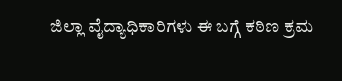ಜಿಲ್ಲಾ ವೈದ್ಯಾಧಿಕಾರಿಗಳು ಈ ಬಗ್ಗೆ ಕಠಿಣ ಕ್ರಮ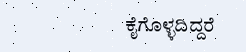ಕೈಗೊಳ್ಳದಿದ್ದರೆ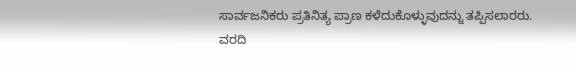ಸಾರ್ವಜನಿಕರು ಪ್ರತಿನಿತ್ಯ ಪ್ರಾಣ ಕಳೆದುಕೊಳ್ಳುವುದನ್ನು ತಪ್ಪಿಸಲಾರರು.
ವರದಿ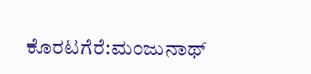ಕೊರಟಗೆರೆ:ಮಂಜುನಾಥ್